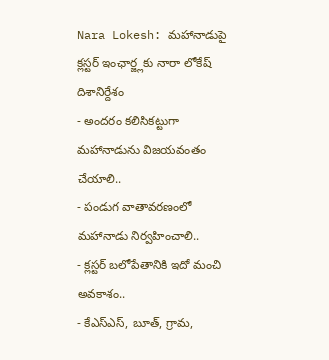Nara Lokesh: మహానాడుపై క్లస్టర్ ఇంఛార్జ్లకు నారా లోకేష్ దిశానిర్దేశం
- అందరం కలిసికట్టుగా మహానాడును విజయవంతం చేయాలి..
- పండుగ వాతావరణంలో మహానాడు నిర్వహించాలి..
- క్లస్టర్ బలోపేతానికి ఇదో మంచి అవకాశం..
- కేఎస్ఎస్, బూత్, గ్రామ,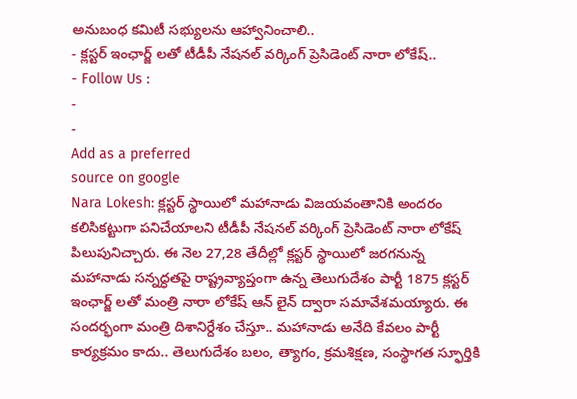అనుబంధ కమిటీ సభ్యులను ఆహ్వానించాలి..
- క్లస్టర్ ఇంఛార్జ్ లతో టీడీపీ నేషనల్ వర్కింగ్ ప్రెసిడెంట్ నారా లోకేష్..
- Follow Us :
-
-
Add as a preferred
source on google
Nara Lokesh: క్లస్టర్ స్థాయిలో మహానాడు విజయవంతానికి అందరం కలిసికట్టుగా పనిచేయాలని టీడీపీ నేషనల్ వర్కింగ్ ప్రెసిడెంట్ నారా లోకేష్ పిలుపునిచ్చారు. ఈ నెల 27,28 తేదీల్లో క్లస్టర్ స్థాయిలో జరగనున్న మహానాడు సన్నద్ధతపై రాష్ట్రవ్యాప్తంగా ఉన్న తెలుగుదేశం పార్టీ 1875 క్లస్టర్ ఇంఛార్జ్ లతో మంత్రి నారా లోకేష్ ఆన్ లైన్ ద్వారా సమావేశమయ్యారు. ఈ సందర్భంగా మంత్రి దిశానిర్దేశం చేస్తూ.. మహానాడు అనేది కేవలం పార్టీ కార్యక్రమం కాదు.. తెలుగుదేశం బలం, త్యాగం, క్రమశిక్షణ, సంస్థాగత స్ఫూర్తికి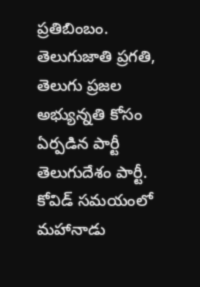ప్రతిబింబం. తెలుగుజాతి ప్రగతి, తెలుగు ప్రజల అభ్యున్నతి కోసం ఏర్పడిన పార్టీ తెలుగుదేశం పార్టీ. కోవిడ్ సమయంలో మహానాడు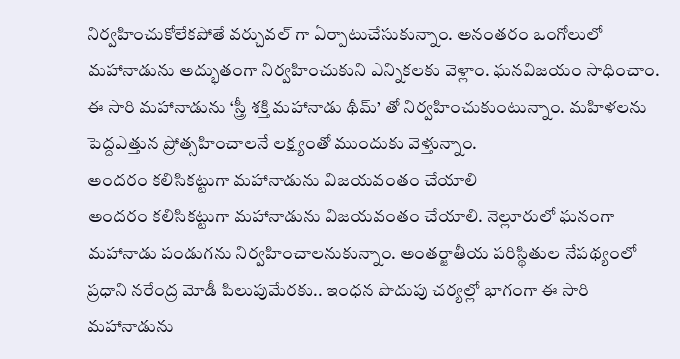నిర్వహించుకోలేకపోతే వర్చువల్ గా ఏర్పాటుచేసుకున్నాం. అనంతరం ఒంగోలులో మహానాడును అద్భుతంగా నిర్వహించుకుని ఎన్నికలకు వెళ్లాం. ఘనవిజయం సాధించాం. ఈ సారి మహానాడును ‘స్త్రీ శక్తి మహానాడు థీమ్’ తో నిర్వహించుకుంటున్నాం. మహిళలను పెద్దఎత్తున ప్రోత్సహించాలనే లక్ష్యంతో ముందుకు వెళ్తున్నాం.
అందరం కలిసికట్టుగా మహానాడును విజయవంతం చేయాలి
అందరం కలిసికట్టుగా మహానాడును విజయవంతం చేయాలి. నెల్లూరులో ఘనంగా మహానాడు పండుగను నిర్వహించాలనుకున్నాం. అంతర్జాతీయ పరిస్థితుల నేపథ్యంలో ప్రధాని నరేంద్ర మోడీ పిలుపుమేరకు.. ఇంధన పొదుపు చర్యల్లో భాగంగా ఈ సారి మహానాడును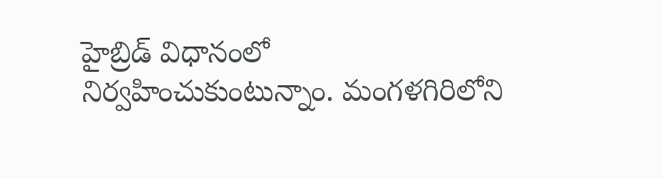హైబ్రిడ్ విధానంలో నిర్వహించుకుంటున్నాం. మంగళగిరిలోని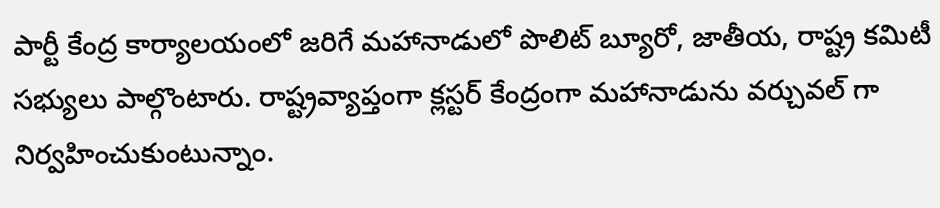పార్టీ కేంద్ర కార్యాలయంలో జరిగే మహానాడులో పొలిట్ బ్యూరో, జాతీయ, రాష్ట్ర కమిటీ సభ్యులు పాల్గొంటారు. రాష్ట్రవ్యాప్తంగా క్లస్టర్ కేంద్రంగా మహానాడును వర్చువల్ గా నిర్వహించుకుంటున్నాం.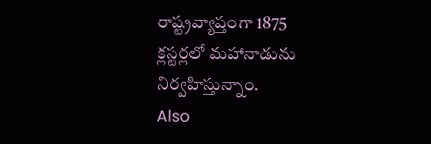రాష్ట్రవ్యాప్తంగా 1875 క్లస్టర్లలో మహానాడును నిర్వహిస్తున్నాం.
Also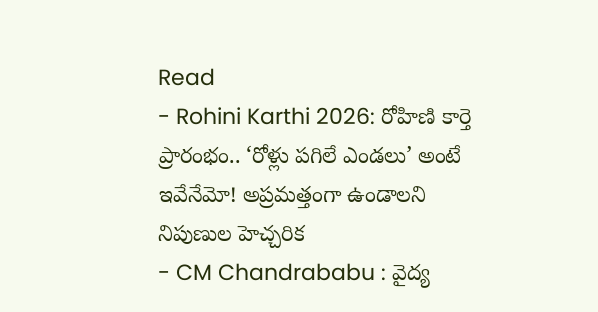Read
- Rohini Karthi 2026: రోహిణి కార్తె ప్రారంభం.. ‘రోళ్లు పగిలే ఎండలు’ అంటే ఇవేనేమో! అప్రమత్తంగా ఉండాలని నిపుణుల హెచ్చరిక
- CM Chandrababu : వైద్య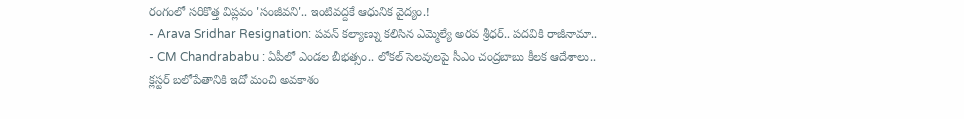రంగంలో సరికొత్త విప్లవం 'సంజీవని'.. ఇంటివద్దకే ఆధునిక వైద్యం.!
- Arava Sridhar Resignation: పవన్ కల్యాణ్ను కలిసిన ఎమ్మెల్యే అరవ శ్రీధర్.. పదవికి రాజీనామా..
- CM Chandrababu : ఏపీలో ఎండల బీభత్సం.. లోకల్ సెలవులపై సీఎం చంద్రబాబు కీలక ఆదేశాలు..
క్లస్టర్ బలోపేతానికి ఇదో మంచి అవకాశం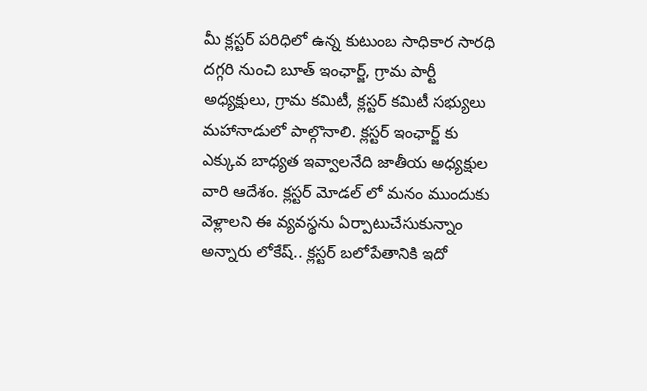మీ క్లస్టర్ పరిధిలో ఉన్న కుటుంబ సాధికార సారధి దగ్గరి నుంచి బూత్ ఇంఛార్జ్, గ్రామ పార్టీ అధ్యక్షులు, గ్రామ కమిటీ, క్లస్టర్ కమిటీ సభ్యులు మహానాడులో పాల్గొనాలి. క్లస్టర్ ఇంఛార్జ్ కు ఎక్కువ బాధ్యత ఇవ్వాలనేది జాతీయ అధ్యక్షుల వారి ఆదేశం. క్లస్టర్ మోడల్ లో మనం ముందుకు వెళ్లాలని ఈ వ్యవస్థను ఏర్పాటుచేసుకున్నాం అన్నారు లోకేష్.. క్లస్టర్ బలోపేతానికి ఇదో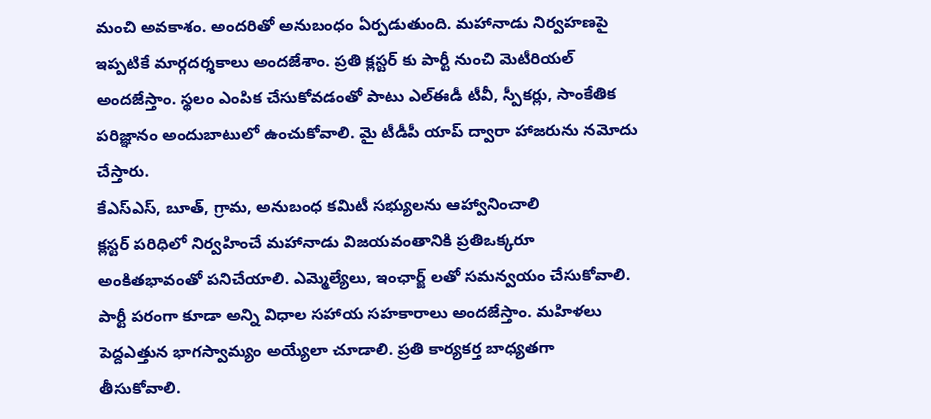మంచి అవకాశం. అందరితో అనుబంధం ఏర్పడుతుంది. మహానాడు నిర్వహణపై ఇప్పటికే మార్గదర్శకాలు అందజేశాం. ప్రతి క్లస్టర్ కు పార్టీ నుంచి మెటీరియల్ అందజేస్తాం. స్థలం ఎంపిక చేసుకోవడంతో పాటు ఎల్ఈడీ టీవీ, స్పీకర్లు, సాంకేతిక పరిజ్ఞానం అందుబాటులో ఉంచుకోవాలి. మై టీడీపీ యాప్ ద్వారా హాజరును నమోదు చేస్తారు.
కేఎస్ఎస్, బూత్, గ్రామ, అనుబంధ కమిటీ సభ్యులను ఆహ్వానించాలి
క్లస్టర్ పరిధిలో నిర్వహించే మహానాడు విజయవంతానికి ప్రతిఒక్కరూ అంకితభావంతో పనిచేయాలి. ఎమ్మెల్యేలు, ఇంఛార్జ్ లతో సమన్వయం చేసుకోవాలి. పార్టీ పరంగా కూడా అన్ని విధాల సహాయ సహకారాలు అందజేస్తాం. మహిళలు పెద్దఎత్తున భాగస్వామ్యం అయ్యేలా చూడాలి. ప్రతి కార్యకర్త బాధ్యతగా తీసుకోవాలి.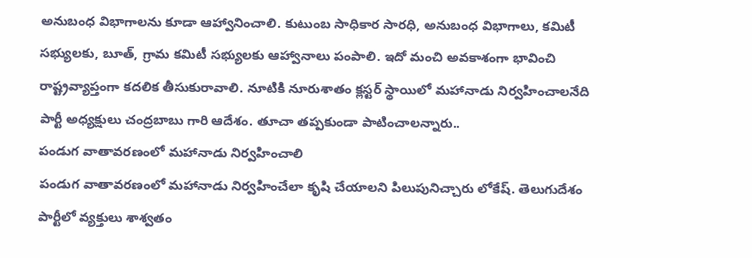అనుబంధ విభాగాలను కూడా ఆహ్వానించాలి. కుటుంబ సాధికార సారధి, అనుబంధ విభాగాలు, కమిటీ సభ్యులకు, బూత్, గ్రామ కమిటీ సభ్యులకు ఆహ్వానాలు పంపాలి. ఇదో మంచి అవకాశంగా భావించి రాష్ట్రవ్యాప్తంగా కదలిక తీసుకురావాలి. నూటికి నూరుశాతం క్లస్టర్ స్థాయిలో మహానాడు నిర్వహించాలనేది పార్టీ అధ్యక్షులు చంద్రబాబు గారి ఆదేశం. తూచా తప్పకుండా పాటించాలన్నారు..
పండుగ వాతావరణంలో మహానాడు నిర్వహించాలి
పండుగ వాతావరణంలో మహానాడు నిర్వహించేలా కృషి చేయాలని పిలుపునిచ్చారు లోకేష్. తెలుగుదేశం పార్టీలో వ్యక్తులు శాశ్వతం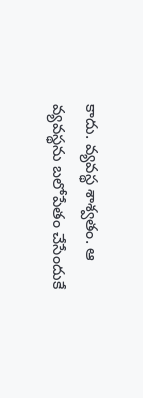కాదు. వ్యవస్థ శాశ్వతం. ఆ వ్యవస్థను బలోపేతం చేసేందుకే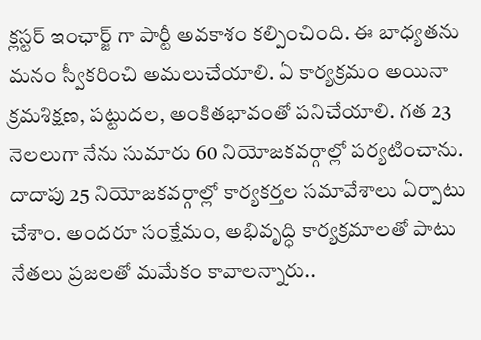క్లస్టర్ ఇంఛార్జ్ గా పార్టీ అవకాశం కల్పించింది. ఈ బాధ్యతను మనం స్వీకరించి అమలుచేయాలి. ఏ కార్యక్రమం అయినా క్రమశిక్షణ, పట్టుదల, అంకితభావంతో పనిచేయాలి. గత 23 నెలలుగా నేను సుమారు 60 నియోజకవర్గాల్లో పర్యటించాను. దాదాపు 25 నియోజకవర్గాల్లో కార్యకర్తల సమావేశాలు ఏర్పాటు చేశాం. అందరూ సంక్షేమం, అభివృద్ధి కార్యక్రమాలతో పాటు నేతలు ప్రజలతో మమేకం కావాలన్నారు..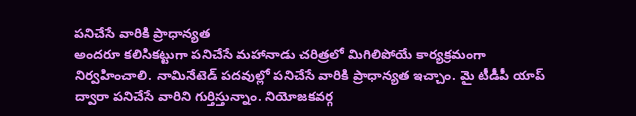పనిచేసే వారికి ప్రాధాన్యత
అందరూ కలిసికట్టుగా పనిచేసే మహానాడు చరిత్రలో మిగిలిపోయే కార్యక్రమంగా నిర్వహించాలి. నామినేటెడ్ పదవుల్లో పనిచేసే వారికి ప్రాధాన్యత ఇచ్చాం. మై టీడీపీ యాప్ ద్వారా పనిచేసే వారిని గుర్తిస్తున్నాం. నియోజకవర్గ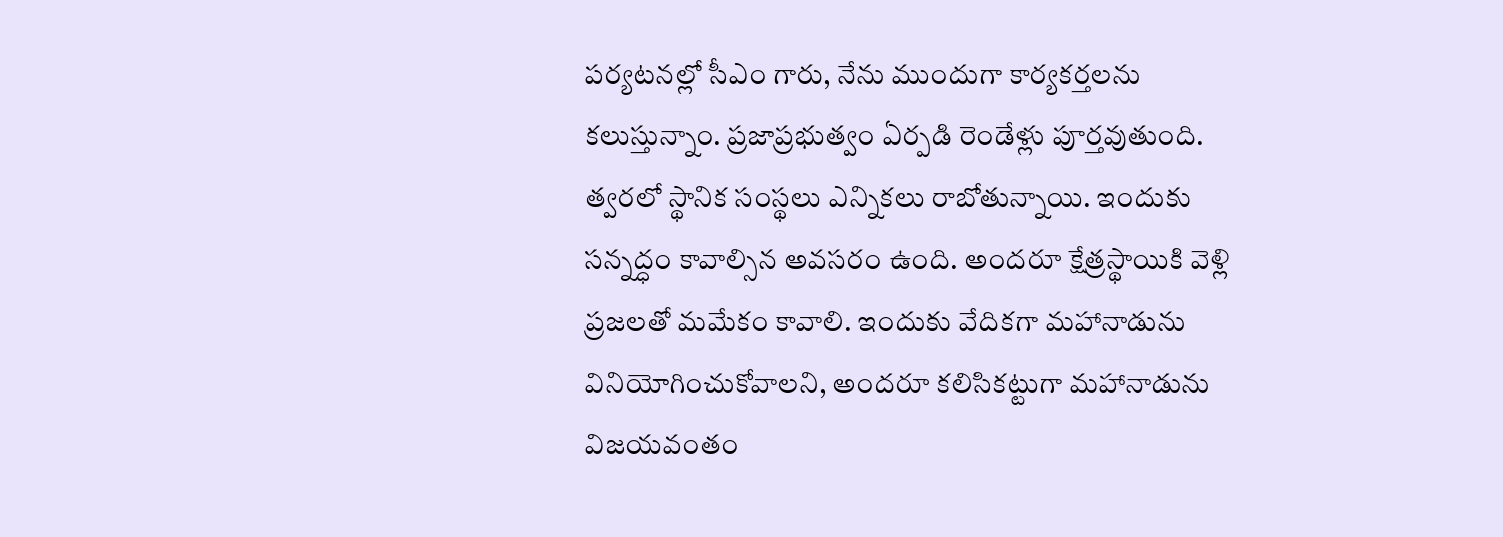పర్యటనల్లో సీఎం గారు, నేను ముందుగా కార్యకర్తలను కలుస్తున్నాం. ప్రజాప్రభుత్వం ఏర్పడి రెండేళ్లు పూర్తవుతుంది. త్వరలో స్థానిక సంస్థలు ఎన్నికలు రాబోతున్నాయి. ఇందుకు సన్నద్ధం కావాల్సిన అవసరం ఉంది. అందరూ క్షేత్రస్థాయికి వెళ్లి ప్రజలతో మమేకం కావాలి. ఇందుకు వేదికగా మహానాడును వినియోగించుకోవాలని, అందరూ కలిసికట్టుగా మహానాడును విజయవంతం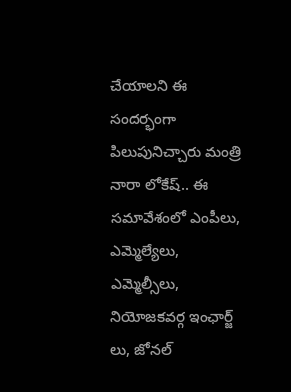చేయాలని ఈ సందర్భంగా పిలుపునిచ్చారు మంత్రి నారా లోకేష్.. ఈ సమావేశంలో ఎంపీలు, ఎమ్మెల్యేలు, ఎమ్మెల్సీలు, నియోజకవర్గ ఇంఛార్జ్ లు, జోనల్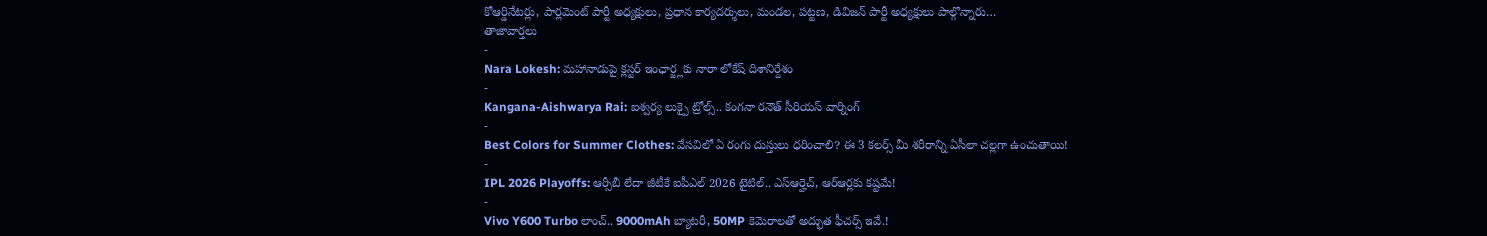కోఆర్డినేటర్లు, పార్లమెంట్ పార్టీ అధ్యక్షులు, ప్రధాన కార్యదర్శులు, మండల, పట్టణ, డివిజన్ పార్టీ అధ్యక్షులు పాల్గొన్నారు…
తాజావార్తలు
-
Nara Lokesh: మహానాడుపై క్లస్టర్ ఇంఛార్జ్లకు నారా లోకేష్ దిశానిర్దేశం
-
Kangana-Aishwarya Rai: ఐశ్వర్య లుక్పై ట్రోల్స్.. కంగనా రనౌత్ సీరియస్ వార్నింగ్
-
Best Colors for Summer Clothes: వేసవిలో ఏ రంగు దుస్తులు ధరించాలి? ఈ 3 కలర్స్ మీ శరీరాన్ని ఏసీలా చల్లగా ఉంచుతాయి!
-
IPL 2026 Playoffs: ఆర్సీబీ లేదా జీటీకే ఐపీఎల్ 2026 టైటిల్.. ఎస్ఆర్హెచ్, ఆర్ఆర్లకు కష్టమే!
-
Vivo Y600 Turbo లాంచ్.. 9000mAh బ్యాటరీ, 50MP కెమెరాలతో అద్భుత ఫీచర్స్ ఇవే.!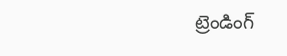ట్రెండింగ్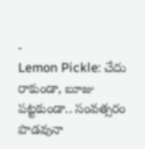-
Lemon Pickle: చేదు రాకుండా, బూజు పట్టకుండా.. సంవత్సరం పొడవునా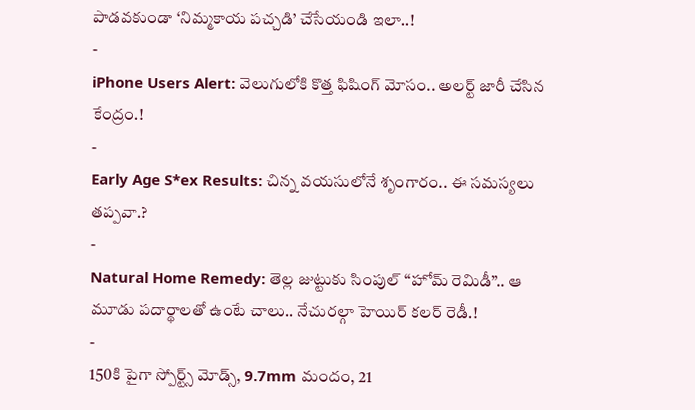పాడవకుండా ‘నిమ్మకాయ పచ్చడి’ చేసేయండి ఇలా..!
-
iPhone Users Alert: వెలుగులోకి కొత్త ఫిషింగ్ మోసం.. అలర్ట్ జారీ చేసిన కేంద్రం.!
-
Early Age S*ex Results: చిన్న వయసులోనే శృంగారం.. ఈ సమస్యలు తప్పవా.?
-
Natural Home Remedy: తెల్ల జుట్టుకు సింపుల్ “హోమ్ రెమిడీ”.. ఆ మూడు పదార్థాలతో ఉంటే చాలు.. నేచురల్గా హెయిర్ కలర్ రెడీ.!
-
150కి పైగా స్పోర్ట్స్ మోడ్స్, 9.7mm మందం, 21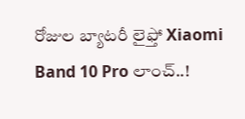రోజుల బ్యాటరీ లైఫ్తో Xiaomi Band 10 Pro లాంచ్..!